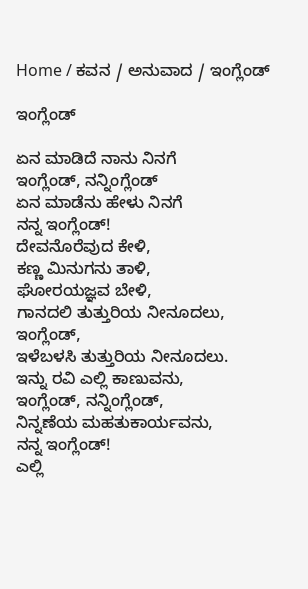Home / ಕವನ / ಅನುವಾದ / ಇಂಗ್ಲೆಂಡ್

ಇಂಗ್ಲೆಂಡ್

ಏನ ಮಾಡಿದೆ ನಾನು ನಿನಗೆ
ಇಂಗ್ಲೆಂಡ್, ನನ್ನಿಂಗ್ಲೆಂಡ್
ಏನ ಮಾಡೆನು ಹೇಳು ನಿನಗೆ
ನನ್ನ ಇಂಗ್ಲೆಂಡ್!
ದೇವನೊರೆವುದ ಕೇಳಿ,
ಕಣ್ಣ ಮಿನುಗನು ತಾಳಿ,
ಘೋರಯಜ್ಞವ ಬೇಳಿ,
ಗಾನದಲಿ ತುತ್ತುರಿಯ ನೀನೂದಲು,
ಇಂಗ್ಲೆಂಡ್,
ಇಳೆಬಳಸಿ ತುತ್ತುರಿಯ ನೀನೂದಲು.
ಇನ್ನು ರವಿ ಎಲ್ಲಿ ಕಾಣುವನು,
ಇಂಗ್ಲೆಂಡ್, ನನ್ನಿಂಗ್ಲೆಂಡ್,
ನಿನ್ನಣೆಯ ಮಹತುಕಾರ್ಯವನು,
ನನ್ನ ಇಂಗ್ಲೆಂಡ್!
ಎಲ್ಲಿ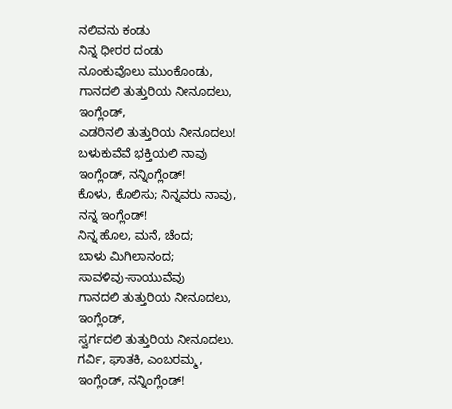ನಲಿವನು ಕಂಡು
ನಿನ್ನ ಧೀರರ ದಂಡು
ನೂಂಕುವೊಲು ಮುಂಕೊಂಡು,
ಗಾನದಲಿ ತುತ್ತುರಿಯ ನೀನೂದಲು,
ಇಂಗ್ಲೆಂಡ್,
ಎಡರಿನಲಿ ತುತ್ತುರಿಯ ನೀನೂದಲು!
ಬಳುಕುವೆವೆ ಭಕ್ತಿಯಲಿ ನಾವು
ಇಂಗ್ಲೆಂಡ್, ನನ್ನಿಂಗ್ಲೆಂಡ್!
ಕೊಳು, ಕೊಲಿಸು; ನಿನ್ನವರು ನಾವು,
ನನ್ನ ಇಂಗ್ಲೆಂಡ್!
ನಿನ್ನ ಹೊಲ, ಮನೆ, ಚೆಂದ;
ಬಾಳು ಮಿಗಿಲಾನಂದ;
ಸಾವಳಿವು-ಸಾಯುವೆವು
ಗಾನದಲಿ ತುತ್ತುರಿಯ ನೀನೂದಲು,
ಇಂಗ್ಲೆಂಡ್,
ಸ್ವರ್ಗದಲಿ ತುತ್ತುರಿಯ ನೀನೂದಲು.
ಗರ್ವಿ, ಘಾತಕಿ, ಎಂಬರಮ್ಮ,
ಇಂಗ್ಲೆಂಡ್, ನನ್ನಿಂಗ್ಲೆಂಡ್!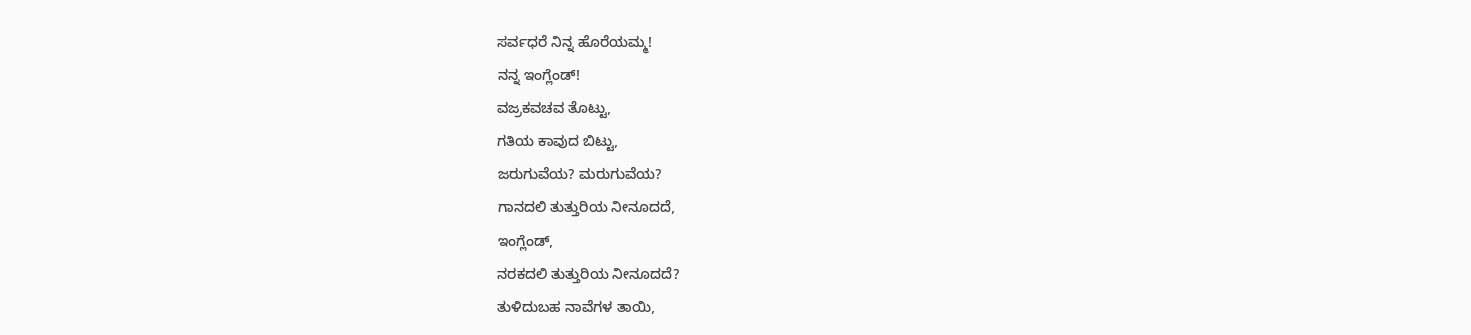ಸರ್ವಧರೆ ನಿನ್ನ ಹೊರೆಯಮ್ಮ!
ನನ್ನ ಇಂಗ್ಲೆಂಡ್!
ವಜ್ರಕವಚವ ತೊಟ್ಟು,
ಗತಿಯ ಕಾವುದ ಬಿಟ್ಟು,
ಜರುಗುವೆಯ? ಮರುಗುವೆಯ?
ಗಾನದಲಿ ತುತ್ತುರಿಯ ನೀನೂದದೆ,
ಇಂಗ್ಲೆಂಡ್,
ನರಕದಲಿ ತುತ್ತುರಿಯ ನೀನೂದದೆ?
ತುಳಿದುಬಹ ನಾವೆಗಳ ತಾಯಿ,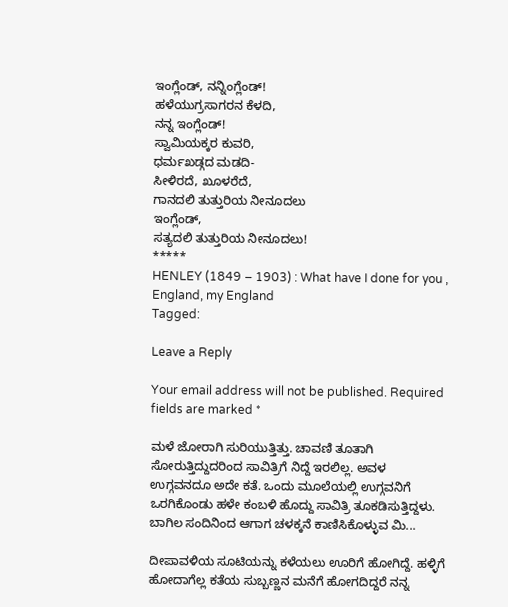ಇಂಗ್ಲೆಂಡ್, ನನ್ನಿಂಗ್ಲೆಂಡ್!
ಹಳೆಯುಗ್ರಸಾಗರನ ಕೆಳದಿ,
ನನ್ನ ಇಂಗ್ಲೆಂಡ್!
ಸ್ವಾಮಿಯಕ್ಕರ ಕುವರಿ,
ಧರ್ಮಖಡ್ಗದ ಮಡದಿ-
ಸೀಳಿರದೆ, ಖೂಳರೆದೆ,
ಗಾನದಲಿ ತುತ್ತುರಿಯ ನೀನೂದಲು
ಇಂಗ್ಲೆಂಡ್,
ಸತ್ಯದಲಿ ತುತ್ತುರಿಯ ನೀನೂದಲು!
*****
HENLEY (1849 – 1903) : What have I done for you , England, my England
Tagged:

Leave a Reply

Your email address will not be published. Required fields are marked *

ಮಳೆ ಜೋರಾಗಿ ಸುರಿಯುತ್ತಿತ್ತು. ಚಾವಣಿ ತೂತಾಗಿ ಸೋರುತ್ತಿದ್ದುದರಿಂದ ಸಾವಿತ್ರಿಗೆ ನಿದ್ದೆ ಇರಲಿಲ್ಲ. ಅವಳ ಉಗ್ಗವನದೂ ಅದೇ ಕತೆ. ಒಂದು ಮೂಲೆಯಲ್ಲಿ ಉಗ್ಗವನಿಗೆ ಒರಗಿಕೊಂಡು ಹಳೇ ಕಂಬಳಿ ಹೊದ್ದು ಸಾವಿತ್ರಿ ತೂಕಡಿಸುತ್ತಿದ್ದಳು. ಬಾಗಿಲ ಸಂದಿನಿಂದ ಆಗಾಗ ಚಳಕ್ಕನೆ ಕಾಣಿಸಿಕೊಳ್ಳುವ ಮಿ...

ದೀಪಾವಳಿಯ ಸೂಟಿಯನ್ನು ಕಳೆಯಲು ಊರಿಗೆ ಹೋಗಿದ್ದೆ. ಹಳ್ಳಿಗೆ ಹೋದಾಗೆಲ್ಲ ಕತೆಯ ಸುಬ್ಬಣ್ಣನ ಮನೆಗೆ ಹೋಗದಿದ್ದರೆ ನನ್ನ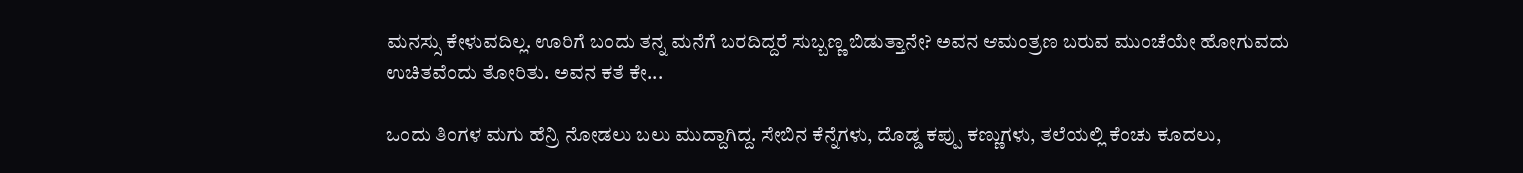ಮನಸ್ಸು ಕೇಳುವದಿಲ್ಲ. ಊರಿಗೆ ಬಂದು ತನ್ನ ಮನೆಗೆ ಬರದಿದ್ದರೆ ಸುಬ್ಬಣ್ಣ ಬಿಡುತ್ತಾನೇ? ಅವನ ಆಮಂತ್ರಣ ಬರುವ ಮುಂಚೆಯೇ ಹೋಗುವದು ಉಚಿತವೆಂದು ತೋರಿತು. ಅವನ ಕತೆ ಕೇ...

ಒಂದು ತಿಂಗಳ ಮಗು ಹೆನ್ರಿ ನೋಡಲು ಬಲು ಮುದ್ದಾಗಿದ್ದ. ಸೇಬಿನ ಕೆನ್ನೆಗಳು, ದೊಡ್ಡ ಕಪ್ಪು ಕಣ್ಣುಗಳು, ತಲೆಯಲ್ಲಿ ಕೆಂಚು ಕೂದಲು,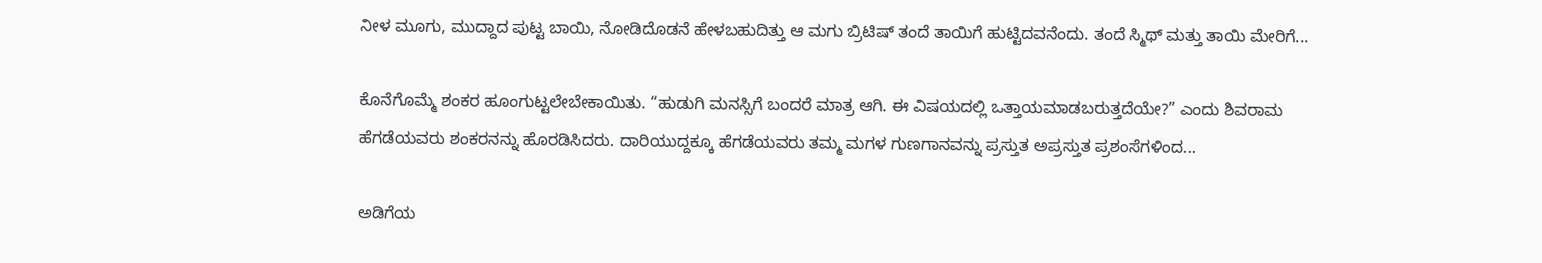ನೀಳ ಮೂಗು, ಮುದ್ದಾದ ಪುಟ್ಟ ಬಾಯಿ, ನೋಡಿದೊಡನೆ ಹೇಳಬಹುದಿತ್ತು ಆ ಮಗು ಬ್ರಿಟಿಷ್ ತಂದೆ ತಾಯಿಗೆ ಹುಟ್ಟಿದವನೆಂದು. ತಂದೆ ಸ್ಮಿಥ್ ಮತ್ತು ತಾಯಿ ಮೇರಿಗೆ...

ಕೊನೆಗೊಮ್ಮೆ ಶಂಕರ ಹೂಂಗುಟ್ಟಲೇಬೇಕಾಯಿತು. “ಹುಡುಗಿ ಮನಸ್ಸಿಗೆ ಬಂದರೆ ಮಾತ್ರ ಆಗಿ. ಈ ವಿಷಯದಲ್ಲಿ ಒತ್ತಾಯಮಾಡಬರುತ್ತದೆಯೇ?” ಎಂದು ಶಿವರಾಮ ಹೆಗಡೆಯವರು ಶಂಕರನನ್ನು ಹೊರಡಿಸಿದರು. ದಾರಿಯುದ್ದಕ್ಕೂ ಹೆಗಡೆಯವರು ತಮ್ಮ ಮಗಳ ಗುಣಗಾನವನ್ನು ಪ್ರಸ್ತುತ ಅಪ್ರಸ್ತುತ ಪ್ರಶಂಸೆಗಳಿಂದ...

ಅಡಿಗೆಯ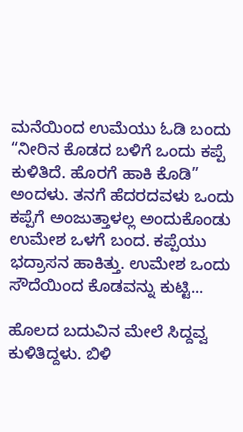ಮನೆಯಿಂದ ಉಮೆಯು ಓಡಿ ಬಂದು “ನೀರಿನ ಕೊಡದ ಬಳಿಗೆ ಒಂದು ಕಪ್ಪೆ ಕುಳಿತಿದೆ. ಹೊರಗೆ ಹಾಕಿ ಕೊಡಿ” ಅಂದಳು. ತನಗೆ ಹೆದರದವಳು ಒಂದು ಕಪ್ಪೆಗೆ ಅಂಜುತ್ತಾಳಲ್ಲ ಅಂದುಕೊಂಡು ಉಮೇಶ ಒಳಗೆ ಬಂದ. ಕಪ್ಪೆಯು ಭದ್ರಾಸನ ಹಾಕಿತ್ತು. ಉಮೇಶ ಒಂದು ಸೌದೆಯಿಂದ ಕೊಡವನ್ನು ಕುಟ್ಟಿ...

ಹೊಲದ ಬದುವಿನ ಮೇಲೆ ಸಿದ್ದವ್ವ ಕುಳಿತಿದ್ದಳು. ಬಿಳಿ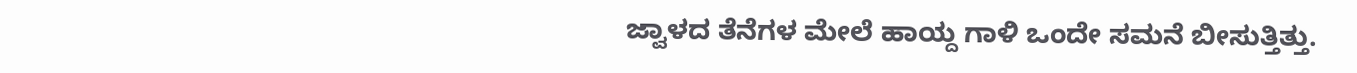ಜ್ವಾಳದ ತೆನೆಗಳ ಮೇಲೆ ಹಾಯ್ದ ಗಾಳಿ ಒಂದೇ ಸಮನೆ ಬೀಸುತ್ತಿತ್ತು.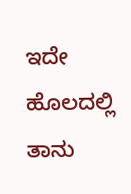ಇದೇ ಹೊಲದಲ್ಲಿ ತಾನು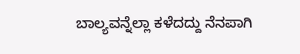ಬಾಲ್ಯವನ್ನೆಲ್ಲಾ ಕಳೆದದ್ದು ನೆನಪಾಗಿ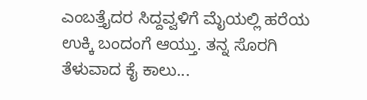ಎಂಬತ್ತೈದರ ಸಿದ್ದವ್ವಳಿಗೆ ಮೈಯಲ್ಲಿ ಹರೆಯ ಉಕ್ಕಿ ಬಂದಂಗೆ ಆಯ್ತು. ತನ್ನ ಸೊರಗಿ ತೆಳುವಾದ ಕೈ ಕಾಲು...